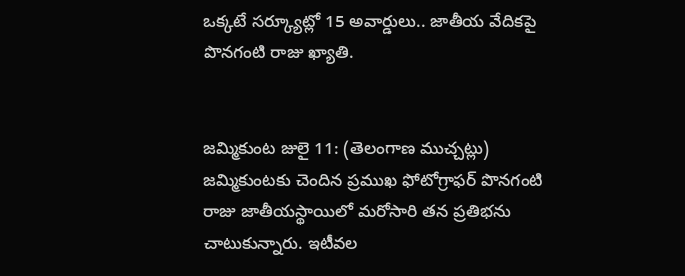ఒక్కటే సర్క్యూట్లో 15 అవార్డులు.. జాతీయ వేదికపై పొనగంటి రాజు ఖ్యాతి.


జమ్మికుంట జులై 11: (తెలంగాణ ముచ్చట్లు)
జమ్మికుంటకు చెందిన ప్రముఖ ఫోటోగ్రాఫర్ పొనగంటి రాజు జాతీయస్థాయిలో మరోసారి తన ప్రతిభను చాటుకున్నారు. ఇటీవల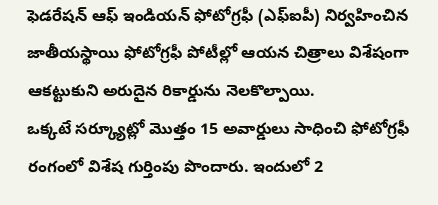ఫెడరేషన్ ఆఫ్ ఇండియన్ ఫోటోగ్రఫీ (ఎఫ్ఐపీ) నిర్వహించిన జాతీయస్థాయి ఫోటోగ్రఫీ పోటీల్లో ఆయన చిత్రాలు విశేషంగా ఆకట్టుకుని అరుదైన రికార్డును నెలకొల్పాయి.
ఒక్కటే సర్క్యూట్లో మొత్తం 15 అవార్డులు సాధించి ఫోటోగ్రఫీ రంగంలో విశేష గుర్తింపు పొందారు. ఇందులో 2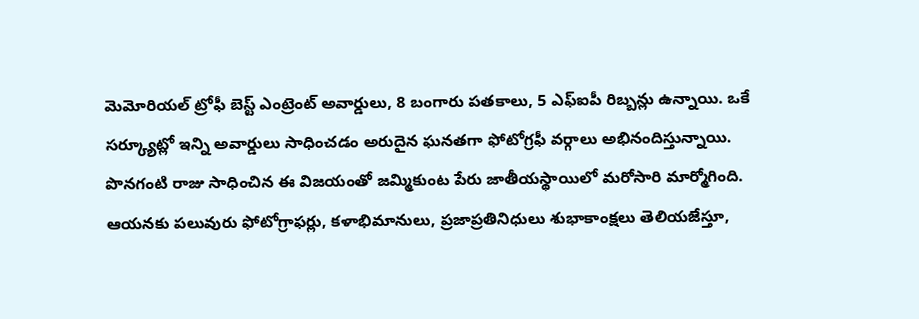మెమోరియల్ ట్రోఫీ బెస్ట్ ఎంట్రెంట్ అవార్డులు, 8 బంగారు పతకాలు, 5 ఎఫ్ఐపీ రిబ్బన్లు ఉన్నాయి. ఒకే సర్క్యూట్లో ఇన్ని అవార్డులు సాధించడం అరుదైన ఘనతగా ఫోటోగ్రఫీ వర్గాలు అభినందిస్తున్నాయి.
పొనగంటి రాజు సాధించిన ఈ విజయంతో జమ్మికుంట పేరు జాతీయస్థాయిలో మరోసారి మార్మోగింది. ఆయనకు పలువురు ఫోటోగ్రాఫర్లు, కళాభిమానులు, ప్రజాప్రతినిధులు శుభాకాంక్షలు తెలియజేస్తూ,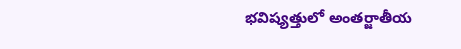భవిష్యత్తులో అంతర్జాతీయ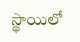స్థాయిలో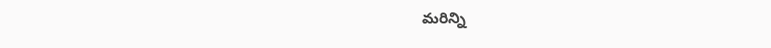మరిన్ని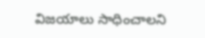విజయాలు సాధించాలని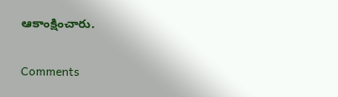ఆకాంక్షించారు.


Comments